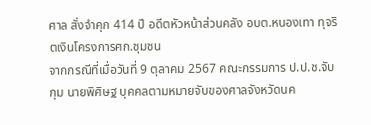ศาล สั่งจำคุก 414 ปี อดีตหัวหน้าส่วนคลัง อบต.หนองเทา ทุจริตเงินโครงการศก.ชุมชน
จากกรณีที่เมื่อวันที่ 9 ตุลาคม 2567 คณะกรรมการ ป.ป.ช.จับกุม นายพิศิษฐ บุคคลตามหมายจับของศาลจังหวัดนค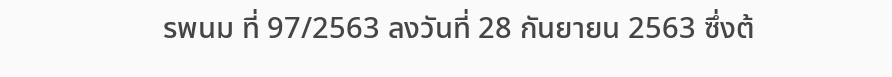รพนม ที่ 97/2563 ลงวันที่ 28 กันยายน 2563 ซึ่งต้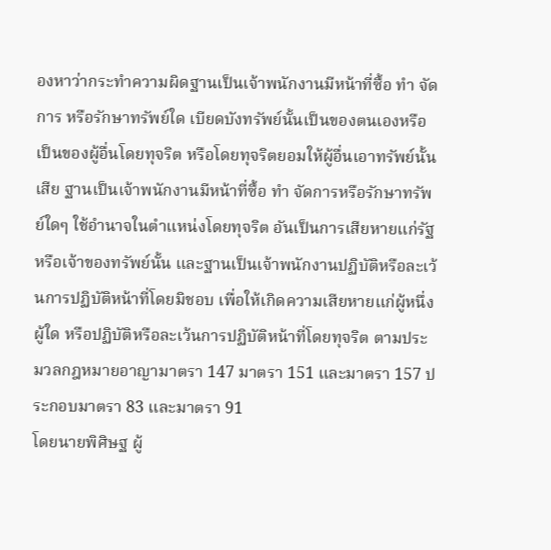องหาว่ากระทำความผิดฐานเป็นเจ้าพนักงานมีหน้าที่ซื้อ ทำ จัดการ หรือรักษาทรัพย์ใด เบียดบังทรัพย์นั้นเป็นของตนเองหรือเป็นของผู้อื่นโดยทุจริต หรือโดยทุจริตยอมให้ผู้อื่นเอาทรัพย์นั้นเสีย ฐานเป็นเจ้าพนักงานมีหน้าที่ซื้อ ทำ จัดการหรือรักษาทรัพย์ใดๆ ใช้อำนาจในตำแหน่งโดยทุจริต อันเป็นการเสียหายแก่รัฐหรือเจ้าของทรัพย์นั้น และฐานเป็นเจ้าพนักงานปฏิบัติหรือละเว้นการปฏิบัติหน้าที่โดยมิชอบ เพื่อให้เกิดความเสียหายแก่ผู้หนึ่งผู้ใด หรือปฏิบัติหรือละเว้นการปฏิบัติหน้าที่โดยทุจริต ตามประมวลกฎหมายอาญามาตรา 147 มาตรา 151 และมาตรา 157 ประกอบมาตรา 83 และมาตรา 91
โดยนายพิศิษฐ ผู้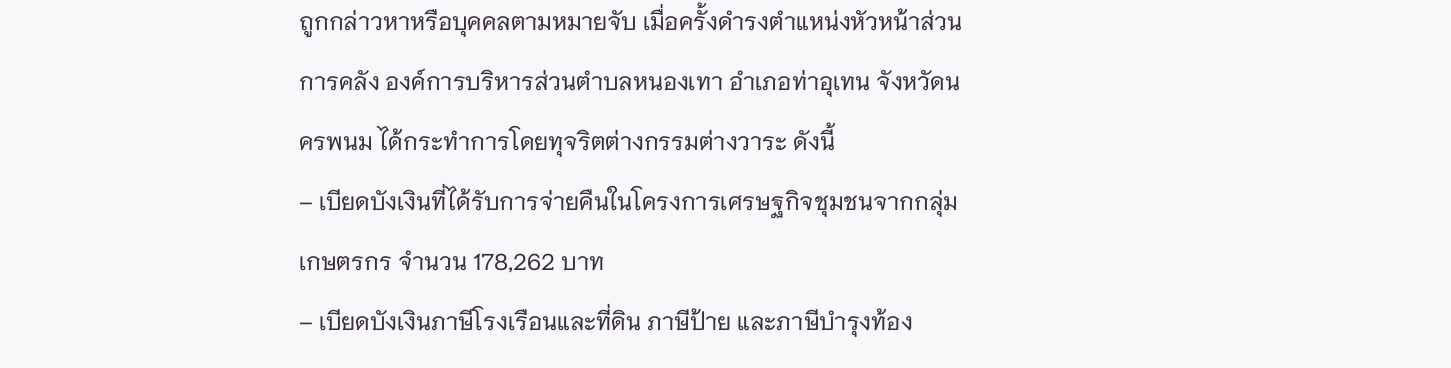ถูกกล่าวหาหรือบุคคลตามหมายจับ เมื่อครั้งดำรงตำแหน่งหัวหน้าส่วนการคลัง องค์การบริหารส่วนตำบลหนองเทา อำเภอท่าอุเทน จังหวัดนครพนม ได้กระทำการโดยทุจริตต่างกรรมต่างวาระ ดังนี้
– เบียดบังเงินที่ได้รับการจ่ายคืนในโครงการเศรษฐกิจชุมชนจากกลุ่มเกษตรกร จำนวน 178,262 บาท
– เบียดบังเงินภาษีโรงเรือนและที่ดิน ภาษีป้าย และภาษีบำรุงท้อง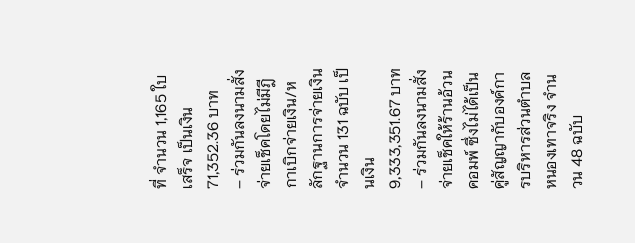ที่ จำนวน 1,165 ใบเสร็จ เป็นเงิน 71,352.36 บาท
– ร่วมกันลงนามสั่งจ่ายเช็คโดยไม่มีฎีกาเบิกจ่ายเงิน/หลักฐานการจ่ายเงิน จำนวน 131 ฉบับ เป็นเงิน 9,333,351.67 บาท
– ร่วมกันลงนามสั่งจ่ายเช็คให้ร้านอ้วนคอมพ์ ซึ่งไม่ได้เป็นคู่สัญญากับองค์การบริหารส่วนตำบลหนองเทาจริง จำนวน 48 ฉบับ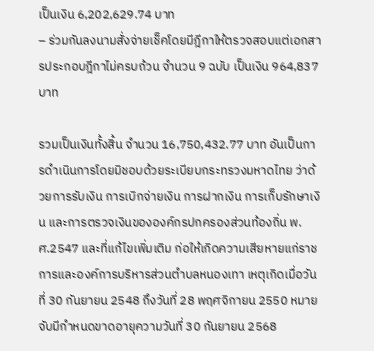เป็นเงิน 6,202,629.74 บาท
– ร่วมกันลงนามสั่งจ่ายเช็คโดยมีฎีกาให้ตรวจสอบแต่เอกสารประกอบฎีกาไม่ครบถ้วน จำนวน 9 ฉบับ เป็นเงิน 964,837 บาท

รวมเป็นเงินทั้งสิ้น จำนวน 16,750,432.77 บาท อันเป็นการดำเนินการโดยมิชอบด้วยระเบียบกระทรวงมหาดไทย ว่าด้วยการรับเงิน การเบิกจ่ายเงิน การฝากเงิน การเก็บรักษาเงิน และการตรวจเงินขององค์กรปกครองส่วนท้องถิ่น พ.ศ.2547 และที่แก้ไขเพิ่มเติม ก่อให้เกิดความเสียหายแก่ราชการและองค์การบริหารส่วนตำบลหนองเทา เหตุเกิดเมื่อวันที่ 30 กันยายน 2548 ถึงวันที่ 28 พฤศจิกายน 2550 หมายจับมีกำหนดขาดอายุความวันที่ 30 กันยายน 2568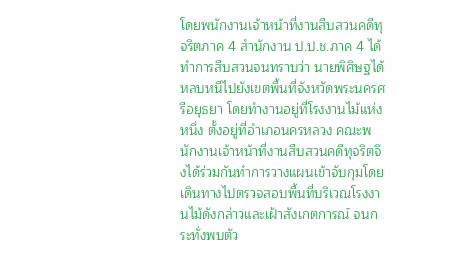โดยพนักงานเจ้าหน้าที่งานสืบสวนคดีทุจริตภาค 4 สำนักงาน ป.ป.ช.ภาค 4 ได้ทำการสืบสวนจนทราบว่า นายพิศิษฐได้หลบหนีไปยังเขตพื้นที่จังหวัดพระนครศรีอยุธยา โดยทำงานอยู่ที่โรงงานไม้แห่งหนึ่ง ตั้งอยู่ที่อำเภอนครหลวง คณะพนักงานเจ้าหน้าที่งานสืบสวนคดีทุจริตจึงได้ร่วมกันทำการวางแผนเข้าจับกุมโดยเดินทางไปตรวจสอบพื้นที่บริเวณโรงงานไม้ดังกล่าวและเฝ้าสังเกตการณ์ จนกระทั่งพบตัว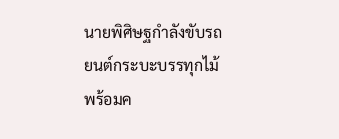นายพิศิษฐกำลังขับรถยนต์กระบะบรรทุกไม้พร้อมค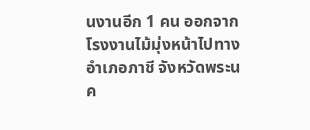นงานอีก 1 คน ออกจากโรงงานไม้มุ่งหน้าไปทางอำเภอภาชี จังหวัดพระนค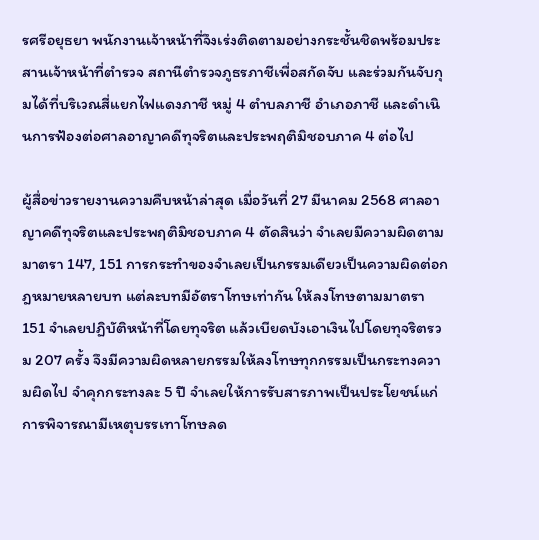รศรีอยุธยา พนักงานเจ้าหน้าที่จึงเร่งติดตามอย่างกระชั้นชิดพร้อมประสานเจ้าหน้าที่ตำรวจ สถานีตำรวจภูธรภาชีเพื่อสกัดจับ และร่วมกันจับกุมได้ที่บริเวณสี่แยกไฟแดงภาชี หมู่ 4 ตำบลภาชี อำเภอภาชี และดำเนินการฟ้องต่อศาลอาญาคดีทุจริตและประพฤติมิชอบภาค 4 ต่อไป

ผู้สื่อข่าวรายงานความคืบหน้าล่าสุด เมื่อวันที่ 27 มีนาคม 2568 ศาลอาญาคดีทุจริตและประพฤติมิชอบภาค 4 ตัดสินว่า จำเลยมีความผิดตามมาตรา 147, 151 การกระทำของจำเลยเป็นกรรมเดียวเป็นความผิดต่อกฎหมายหลายบท แต่ละบทมีอัตราโทษเท่ากัน ให้ลงโทษตามมาตรา 151 จำเลยปฏิบัติหน้าที่โดยทุจริต แล้วเบียดบังเอาเงินไปโดยทุจริตรวม 207 ครั้ง จึงมีความผิดหลายกรรมให้ลงโทษทุกกรรมเป็นกระทงความผิดไป จำคุกกระทงละ 5 ปี จำเลยให้การรับสารภาพเป็นประโยชน์แก่การพิจารณามีเหตุบรรเทาโทษลด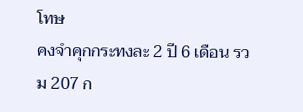โทษ
คงจำคุกกระทงละ 2 ปี 6 เดือน รวม 207 ก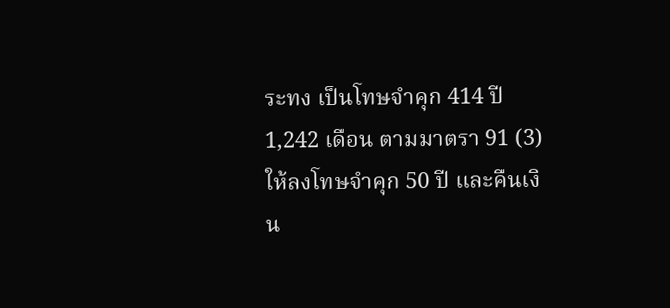ระทง เป็นโทษจำคุก 414 ปี 1,242 เดือน ตามมาตรา 91 (3) ให้ลงโทษจำคุก 50 ปี และคืนเงิน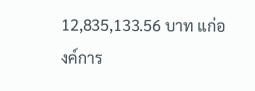12,835,133.56 บาท แก่องค์การ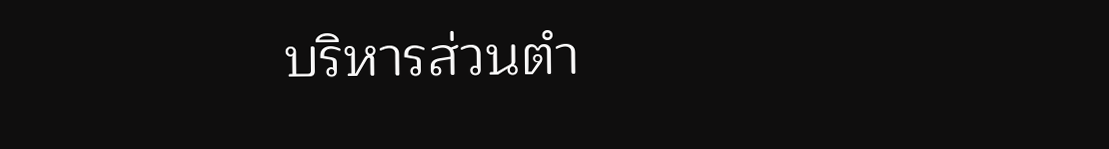บริหารส่วนตำ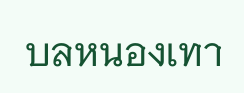บลหนองเทา